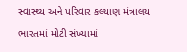સ્વાસ્થ્ય અને પરિવાર કલ્યાણ મંત્રાલય
ભારતમાં મોટી સંખ્યામાં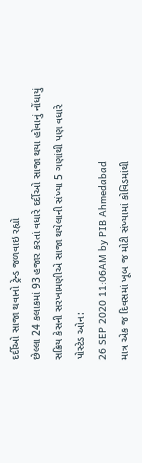દર્દીઓ સાજા થવાનો ટ્રેન્ડ જળવાઇ રહ્યો
છેલ્લા 24 કલાકમાં 93 હજાર કરતાં વધારે દર્દીઓ સાજા થયા હોવાનું નોંધાયું
સક્રિય કેસની સરખામણીએ સાજા થયેલાની સંખ્યા 5 ગણાંથી પણ વધારે
પોસ્ટેડ ઓન:
26 SEP 2020 11:06AM by PIB Ahmedabad
માત્ર એક જ દિવસમાં ખૂબ જ મોટી સંખ્યામાં કોવિડમાંથી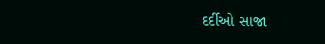દર્દીઓ સાજા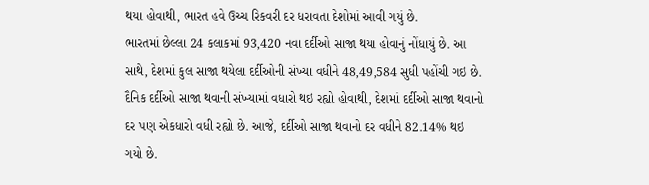થયા હોવાથી, ભારત હવે ઉચ્ચ રિકવરી દર ધરાવતા દેશોમાં આવી ગયું છે.
ભારતમાં છેલ્લા 24 કલાકમાં 93,420 નવા દર્દીઓ સાજા થયા હોવાનું નોંધાયું છે. આ સાથે, દેશમાં કુલ સાજા થયેલા દર્દીઓની સંખ્યા વધીને 48,49,584 સુધી પહોંચી ગઇ છે.
દૈનિક દર્દીઓ સાજા થવાની સંખ્યામાં વધારો થઇ રહ્યો હોવાથી, દેશમાં દર્દીઓ સાજા થવાનો દર પણ એકધારો વધી રહ્યો છે. આજે, દર્દીઓ સાજા થવાનો દર વધીને 82.14% થઇ ગયો છે.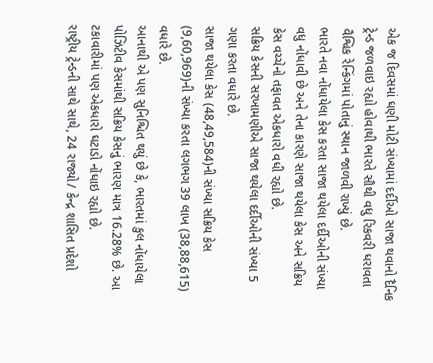એક જ દિવસમાં ઘણી મોટી સંખ્યામાં દર્દીઓ સાજા થવાનો દૈનિક ટ્રેન્ડ જળવાઇ રહ્યો હોવાથી ભારતે સૌથી વધુ રિકવરી ધરાવતા વૈશ્વિક રેન્કિંગમાં પોતાનું સ્થાન જાળવી રાખ્યું છે.
ભારતે નવા નોંધાયેલા કેસ કરતા સાજા થયેલા દર્દીઓની સંખ્યા વધુ નોંધાવી છે અને તેના કારણે સાજા થયેલા કેસ અને સક્રિય કેસ વચ્ચેનો તફાવત એકધારો વધી રહ્યો છે.
સક્રિય કેસની સરખામણીએ સાજા થયેલા દર્દીઓની સંખ્યા 5 ગણા કરતા વધારે છે.
સાજા થયેલા કેસ (48,49,584)ની સંખ્યા સક્રિય કેસ (9,60,969)ની સંખ્યા કરતા લગભગ 39 લાખ (38,88,615) વધારે છે.
આનાથી એ પણ સુનિશ્ચિત થયું છે કે, ભારતમાં કુલ નોંધાયેલા પોઝિટીવ કેસમાંથી સક્રિય કેસનું ભારણ માત્ર 16.28% છે. આ ટકાવારીમાં પણ એકધારો ઘટાડો નોંધાઇ રહ્યો છે.
રાષ્ટ્રીય ટ્રેન્ડની સાથે સાથે, 24 રાજ્યો/ કેન્દ્ર શાસિત પ્રદેશો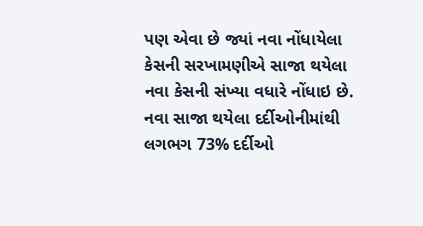પણ એવા છે જ્યાં નવા નોંધાયેલા કેસની સરખામણીએ સાજા થયેલા નવા કેસની સંખ્યા વધારે નોંધાઇ છે.
નવા સાજા થયેલા દર્દીઓનીમાંથી લગભગ 73% દર્દીઓ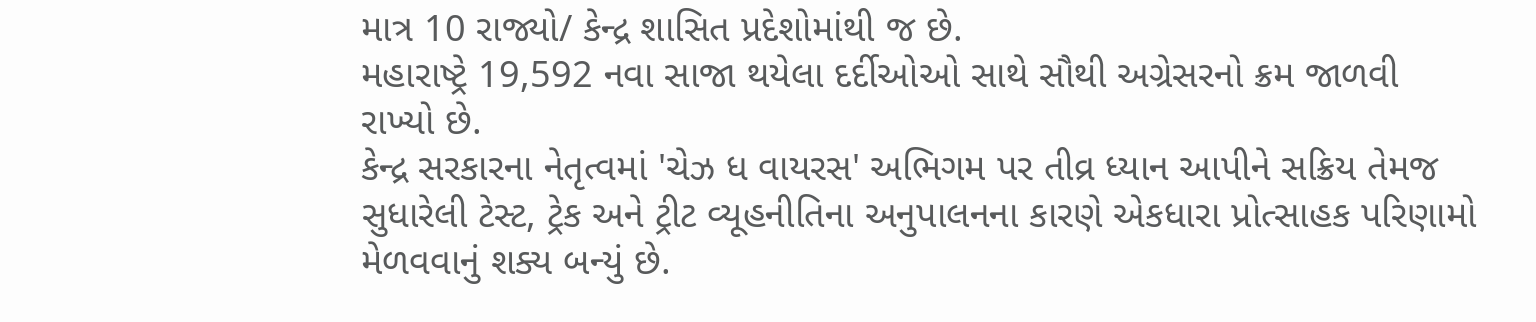માત્ર 10 રાજ્યો/ કેન્દ્ર શાસિત પ્રદેશોમાંથી જ છે.
મહારાષ્ટ્રે 19,592 નવા સાજા થયેલા દર્દીઓઓ સાથે સૌથી અગ્રેસરનો ક્રમ જાળવી રાખ્યો છે.
કેન્દ્ર સરકારના નેતૃત્વમાં 'ચેઝ ધ વાયરસ' અભિગમ પર તીવ્ર ધ્યાન આપીને સક્રિય તેમજ સુધારેલી ટેસ્ટ, ટ્રેક અને ટ્રીટ વ્યૂહનીતિના અનુપાલનના કારણે એકધારા પ્રોત્સાહક પરિણામો મેળવવાનું શક્ય બન્યું છે.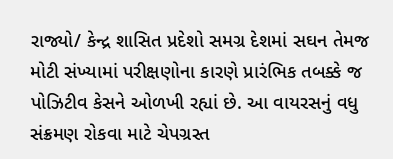રાજ્યો/ કેન્દ્ર શાસિત પ્રદેશો સમગ્ર દેશમાં સઘન તેમજ મોટી સંખ્યામાં પરીક્ષણોના કારણે પ્રારંભિક તબક્કે જ પોઝિટીવ કેસને ઓળખી રહ્યાં છે. આ વાયરસનું વધુ સંક્રમણ રોકવા માટે ચેપગ્રસ્ત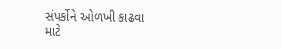સંપર્કોને ઓળખી કાઢવા માટે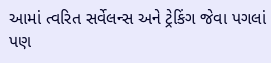આમાં ત્વરિત સર્વેલન્સ અને ટ્રેકિંગ જેવા પગલાં પણ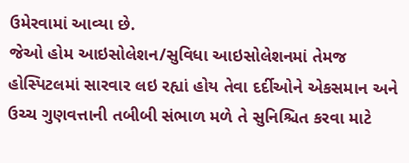ઉમેરવામાં આવ્યા છે.
જેઓ હોમ આઇસોલેશન/સુવિધા આઇસોલેશનમાં તેમજ હોસ્પિટલમાં સારવાર લઇ રહ્યાં હોય તેવા દર્દીઓને એકસમાન અને ઉચ્ચ ગુણવત્તાની તબીબી સંભાળ મળે તે સુનિશ્ચિત કરવા માટે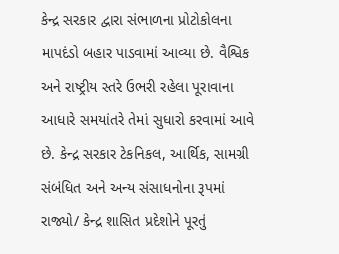કેન્દ્ર સરકાર દ્વારા સંભાળના પ્રોટોકોલના માપદંડો બહાર પાડવામાં આવ્યા છે. વૈશ્વિક અને રાષ્ટ્રીય સ્તરે ઉભરી રહેલા પૂરાવાના આધારે સમયાંતરે તેમાં સુધારો કરવામાં આવે છે. કેન્દ્ર સરકાર ટેકનિકલ, આર્થિક, સામગ્રી સંબંધિત અને અન્ય સંસાધનોના રૂપમાં રાજ્યો/ કેન્દ્ર શાસિત પ્રદેશોને પૂરતું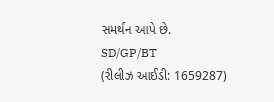સમર્થન આપે છે.
SD/GP/BT
(રીલીઝ આઈડી: 1659287)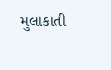મુલાકાતી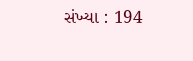સંખ્યા : 194